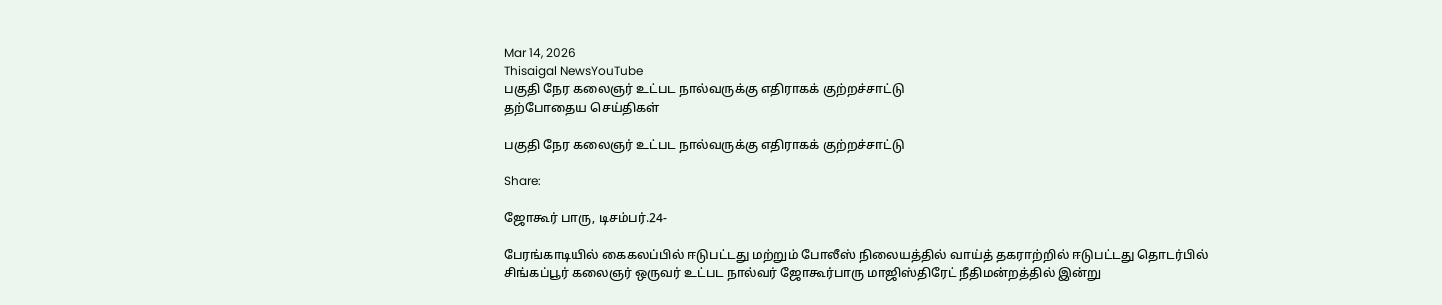Mar 14, 2026
Thisaigal NewsYouTube
பகுதி நேர கலைஞர் உட்பட நால்வருக்கு எதிராகக் குற்றச்சாட்டு
தற்போதைய செய்திகள்

பகுதி நேர கலைஞர் உட்பட நால்வருக்கு எதிராகக் குற்றச்சாட்டு

Share:

ஜோகூர் பாரு, டிசம்பர்.24-

பேரங்காடியில் கைகலப்பில் ஈடுபட்டது மற்றும் போலீஸ் நிலையத்தில் வாய்த் தகராற்றில் ஈடுபட்டது தொடர்பில் சிங்கப்பூர் கலைஞர் ஒருவர் உட்பட நால்வர் ஜோகூர்பாரு மாஜிஸ்திரேட் நீதிமன்றத்தில் இன்று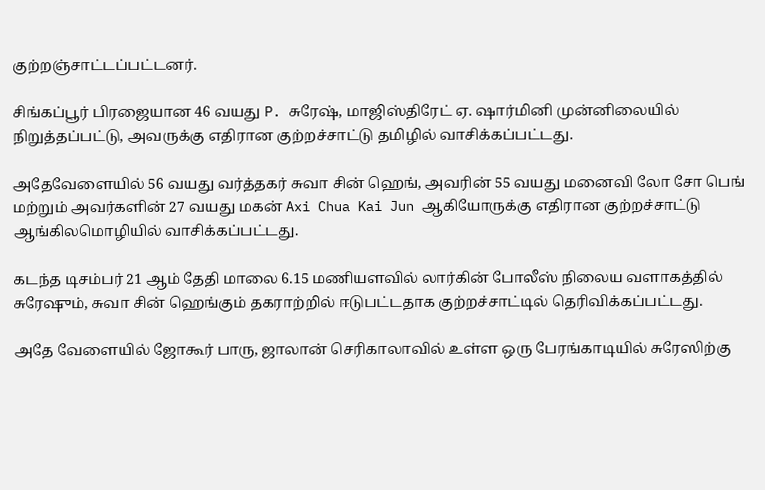குற்றஞ்சாட்டப்பட்டனர்.

சிங்கப்பூர் பிரஜையான 46 வயது P. சுரேஷ், மாஜிஸ்திரேட் ஏ. ஷார்மினி முன்னிலையில் நிறுத்தப்பட்டு, அவருக்கு எதிரான குற்றச்சாட்டு தமிழில் வாசிக்கப்பட்டது.

அதேவேளையில் 56 வயது வர்த்தகர் சுவா சின் ஹெங், அவரின் 55 வயது மனைவி லோ சோ பெங் மற்றும் அவர்களின் 27 வயது மகன் Axi Chua Kai Jun ஆகியோருக்கு எதிரான குற்றச்சாட்டு ஆங்கிலமொழியில் வாசிக்கப்பட்டது.

கடந்த டிசம்பர் 21 ஆம் தேதி மாலை 6.15 மணியளவில் லார்கின் போலீஸ் நிலைய வளாகத்தில் சுரேஷும், சுவா சின் ஹெங்கும் தகராற்றில் ஈடுபட்டதாக குற்றச்சாட்டில் தெரிவிக்கப்பட்டது.

அதே வேளையில் ஜோகூர் பாரு, ஜாலான் செரிகாலாவில் உள்ள ஒரு பேரங்காடியில் சுரேஸிற்கு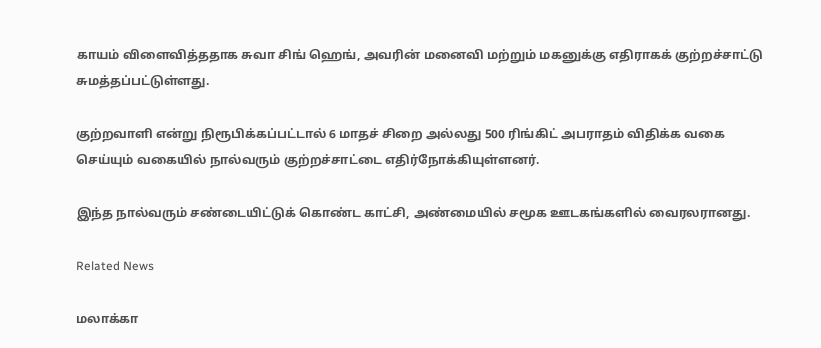காயம் விளைவித்ததாக சுவா சிங் ஹெங், அவரின் மனைவி மற்றும் மகனுக்கு எதிராகக் குற்றச்சாட்டு சுமத்தப்பட்டுள்ளது.

குற்றவாளி என்று நிரூபிக்கப்பட்டால் 6 மாதச் சிறை அல்லது 500 ரிங்கிட் அபராதம் விதிக்க வகை செய்யும் வகையில் நால்வரும் குற்றச்சாட்டை எதிர்நோக்கியுள்ளனர்.

இந்த நால்வரும் சண்டையிட்டுக் கொண்ட காட்சி, அண்மையில் சமூக ஊடகங்களில் வைரலரானது.

Related News

மலாக்கா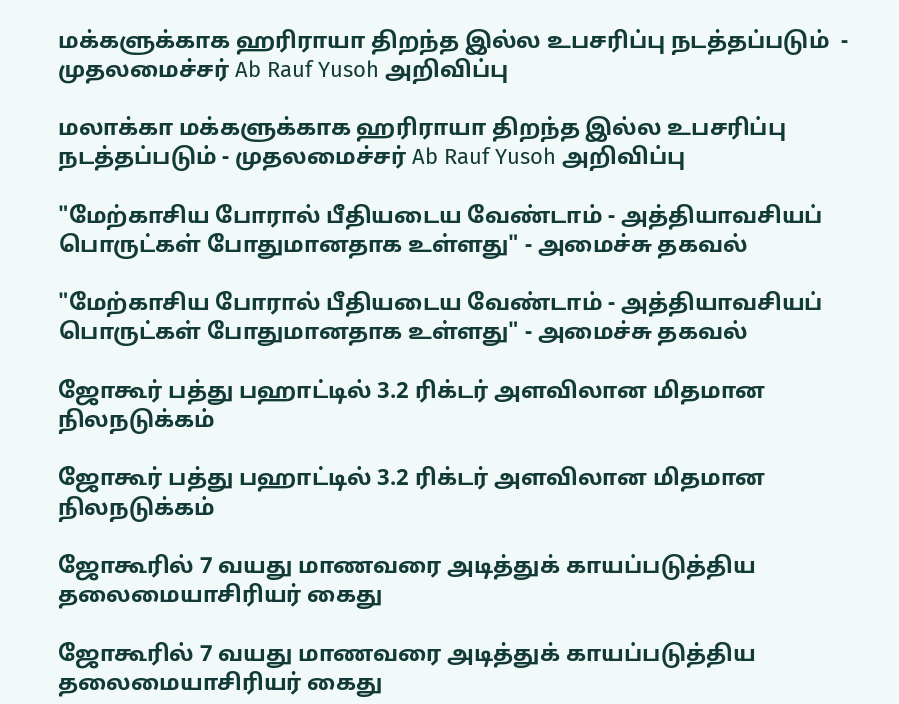மக்களுக்காக ஹரிராயா திறந்த இல்ல உபசரிப்பு நடத்தப்படும்  - முதலமைச்சர் Ab Rauf Yusoh அறிவிப்பு

மலாக்கா மக்களுக்காக ஹரிராயா திறந்த இல்ல உபசரிப்பு நடத்தப்படும் - முதலமைச்சர் Ab Rauf Yusoh அறிவிப்பு

"மேற்காசிய போரால் பீதியடைய வேண்டாம் - அத்தியாவசியப் பொருட்கள் போதுமானதாக உள்ளது" - அமைச்சு தகவல்

"மேற்காசிய போரால் பீதியடைய வேண்டாம் - அத்தியாவசியப் பொருட்கள் போதுமானதாக உள்ளது" - அமைச்சு தகவல்

ஜோகூர் பத்து பஹாட்டில் 3.2 ரிக்டர் அளவிலான மிதமான நிலநடுக்கம்

ஜோகூர் பத்து பஹாட்டில் 3.2 ரிக்டர் அளவிலான மிதமான நிலநடுக்கம்

ஜோகூரில் 7 வயது மாணவரை அடித்துக் காயப்படுத்திய தலைமையாசிரியர் கைது

ஜோகூரில் 7 வயது மாணவரை அடித்துக் காயப்படுத்திய தலைமையாசிரியர் கைது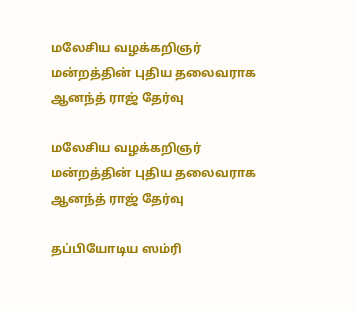மலேசிய வழக்கறிஞர் மன்றத்தின் புதிய தலைவராக ஆனந்த் ராஜ் தேர்வு

மலேசிய வழக்கறிஞர் மன்றத்தின் புதிய தலைவராக ஆனந்த் ராஜ் தேர்வு

தப்பியோடிய ஸம்ரி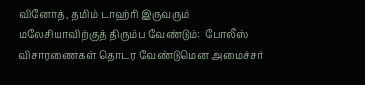வினோத், தமிம் டாஹ்ரி இருவரும் மலேசியாவிற்குத் திரும்ப வேண்டும்:  போலீஸ் விசாரணைகள் தொடர வேண்டுமென அமைச்சர்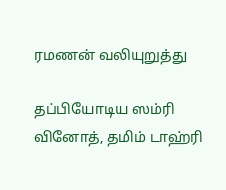ரமணன் வலியுறுத்து

தப்பியோடிய ஸம்ரி வினோத், தமிம் டாஹ்ரி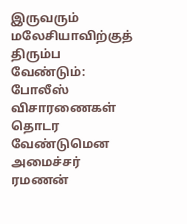இருவரும் மலேசியாவிற்குத் திரும்ப வேண்டும்: போலீஸ் விசாரணைகள் தொடர வேண்டுமென அமைச்சர் ரமணன்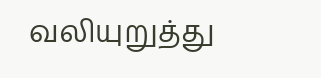வலியுறுத்து